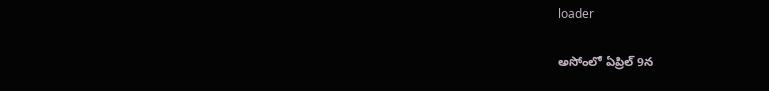loader

అసోంలో ఏప్రిల్ 9న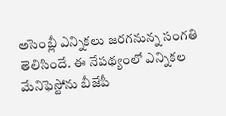అసెంబ్లీ ఎన్నికలు జరగనున్న సంగతి తెలిసిందే. ఈ నేపథ్యంలో ఎన్నికల మేనిఫెస్టోను బీజేపీ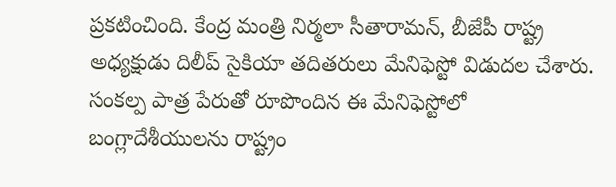ప్రకటించింది. కేంద్ర మంత్రి నిర్మలా సీతారామన్, బీజేపీ రాష్ట్ర అధ్యక్షుడు దిలీప్ సైకియా తదితరులు మేనిఫెస్టో విడుదల చేశారు. సంకల్ప పాత్ర పేరుతో రూపొందిన ఈ మేనిఫెస్టోలో బంగ్లాదేశీయులను రాష్ట్రం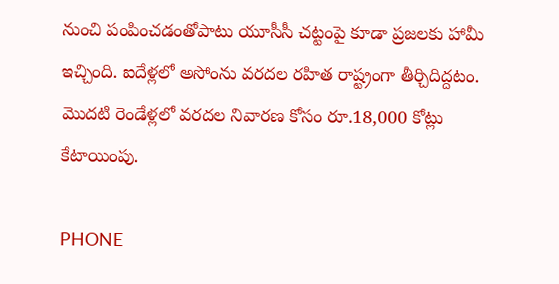నుంచి పంపించడంతోపాటు యూసీసీ చట్టంపై కూడా ప్రజలకు హామీ ఇచ్చింది. ఐదేళ్లలో అసోంను వరదల రహిత రాష్ట్రంగా తీర్చిదిద్దటం. మొదటి రెండేళ్లలో వరదల నివారణ కోసం రూ.18,000 కోట్లు కేటాయింపు.

PHONE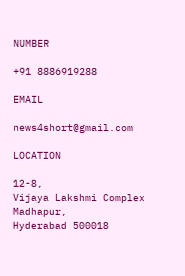NUMBER

+91 8886919288

EMAIL

news4short@gmail.com

LOCATION

12-8,
Vijaya Lakshmi Complex
Madhapur,
Hyderabad 500018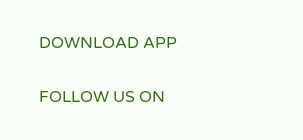DOWNLOAD APP

FOLLOW US ON